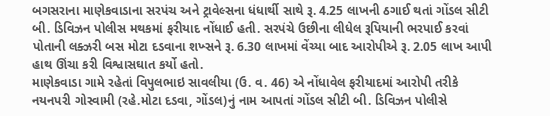બગસરાના માણેકવાડાના સરપંચ અને ટ્રાવેલ્સના ધંધાર્થી સાથે રૂ. 4.25 લાખની ઠગાઈ થતાં ગોંડલ સીટી બી. ડિવિઝન પોલીસ મથકમાં ફરીયાદ નોંધાઈ હતી. સરપંચે ઉછીના લીધેલ રૂપિયાની ભરપાઈ કરવાં પોતાની લક્ઝરી બસ મોટા દડવાના શખ્સને રૂ. 6.30 લાખમાં વેંચ્યા બાદ આરોપીએ રૂ. 2.05 લાખ આપી હાથ ઊંચા કરી વિશ્વાસઘાત કર્યો હતો.
માણેકવાડા ગામે રહેતાં વિપુલભાઇ સાવલીયા (ઉ. વ. 46) એ નોંધાવેલ ફરીયાદમાં આરોપી તરીકે નયનપરી ગોસ્વામી (રહે.મોટા દડવા, ગોંડલ)નું નામ આપતાં ગોંડલ સીટી બી. ડિવિઝન પોલીસે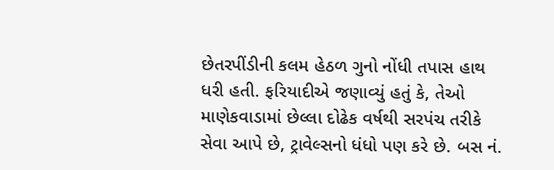છેતરપીંડીની કલમ હેઠળ ગુનો નોંધી તપાસ હાથ ધરી હતી. ફરિયાદીએ જણાવ્યું હતું કે, તેઓ માણેકવાડામાં છેલ્લા દોઢેક વર્ષથી સરપંચ તરીકે સેવા આપે છે, ટ્રાવેલ્સનો ધંધો પણ કરે છે. બસ નં.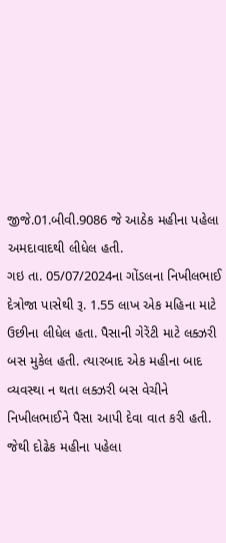જીજે.01.બીવી.9086 જે આઠેક મહીના પહેલા અમદાવાદથી લીધેલ હતી.
ગઇ તા. 05/07/2024ના ગોંડલના નિખીલભાઈ દેત્રોજા પાસેથી રૂ. 1.55 લાખ એક મહિના માટે ઉછીના લીધેલ હતા. પૈસાની ગેરેંટી માટે લક્ઝરી બસ મુકેલ હતી. ત્યારબાદ એક મહીના બાદ વ્યવસ્થા ન થતા લક્ઝરી બસ વેચીને નિખીલભાઈને પૈસા આપી દેવા વાત કરી હતી. જેથી દોઢેક મહીના પહેલા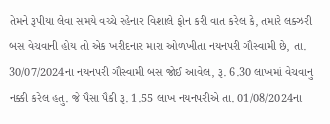તેમને રૂપીયા લેવા સમયે વચ્ચે રહેનાર વિશાલે ફોન કરી વાત કરેલ કે, તમારે લક્ઝરી બસ વેચવાની હોય તો એક ખરીદનાર મારા ઓળખીતા નયનપરી ગૌસ્વામી છે, તા. 30/07/2024ના નયનપરી ગૌસ્વામી બસ જોઈ આવેલ, રૂ. 6.30 લાખમાં વેચવાનુ નક્કી કરેલ હતુ. જે પૈસા પૈકી રૂ. 1.55 લાખ નયનપરીએ તા. 01/08/2024ના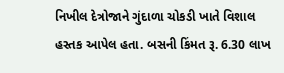નિખીલ દેત્રોજાને ગુંદાળા ચોકડી ખાતે વિશાલ હસ્તક આપેલ હતા. બસની કિંમત રૂ. 6.30 લાખ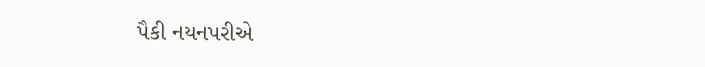પૈકી નયનપરીએ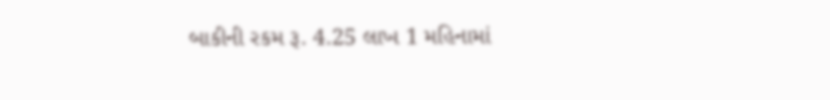બાકીની રકમ રૂ. 4.25 લાખ 1 મહિનામાં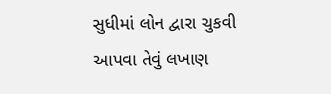સુધીમાં લોન દ્વારા ચુકવી આપવા તેવું લખાણ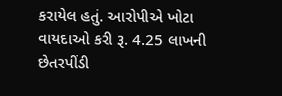કરાયેલ હતું. આરોપીએ ખોટા વાયદાઓ કરી રૂ. 4.25 લાખની છેતરપીંડી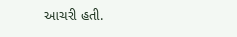આચરી હતી.